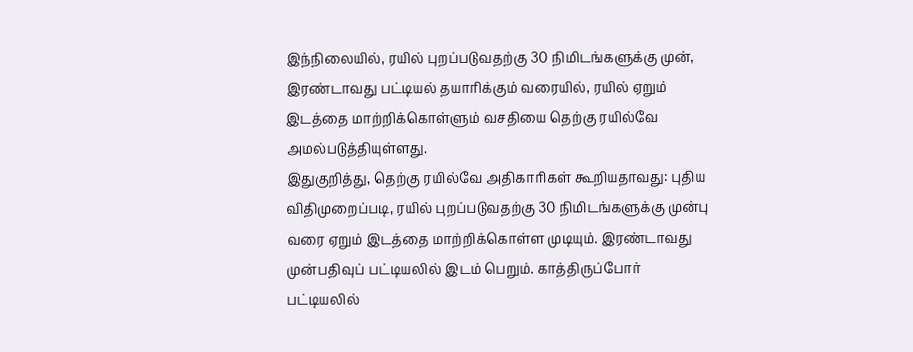இந்நிலையில், ரயில் புறப்படுவதற்கு 30 நிமிடங்களுக்கு முன், இரண்டாவது பட்டியல் தயாரிக்கும் வரையில், ரயில் ஏறும் இடத்தை மாற்றிக்கொள்ளும் வசதியை தெற்கு ரயில்வே அமல்படுத்தியுள்ளது.
இதுகுறித்து, தெற்கு ரயில்வே அதிகாரிகள் கூறியதாவது: புதிய விதிமுறைப்படி, ரயில் புறப்படுவதற்கு 30 நிமிடங்களுக்கு முன்பு வரை ஏறும் இடத்தை மாற்றிக்கொள்ள முடியும். இரண்டாவது முன்பதிவுப் பட்டியலில் இடம் பெறும். காத்திருப்போர் பட்டியலில்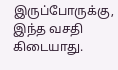இருப்போருக்கு, இந்த வசதி கிடையாது.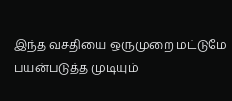இந்த வசதியை ஒருமுறை மட்டுமே பயன்படுத்த முடியும்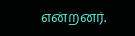என்றனர்.